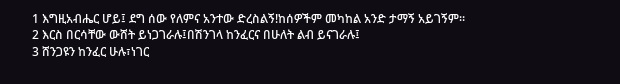1 እግዚአብሔር ሆይ፤ ደግ ሰው የለምና አንተው ድረስልኝ!ከሰዎችም መካከል አንድ ታማኝ አይገኝም።
2 እርስ በርሳቸው ውሸት ይነጋገራሉ፤በሽንገላ ከንፈርና በሁለት ልብ ይናገራሉ፤
3 ሸንጋዩን ከንፈር ሁሉ፣ነገር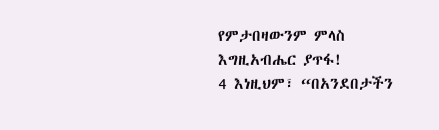የምታበዛውንም ምላስ እግዚአብሔር ያጥፋ!
4 እነዚህም፣ “በአንደበታችን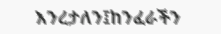እንረታለን፤ከንፈራችን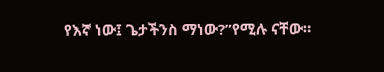የእኛ ነው፤ ጌታችንስ ማነው?”የሚሉ ናቸው።